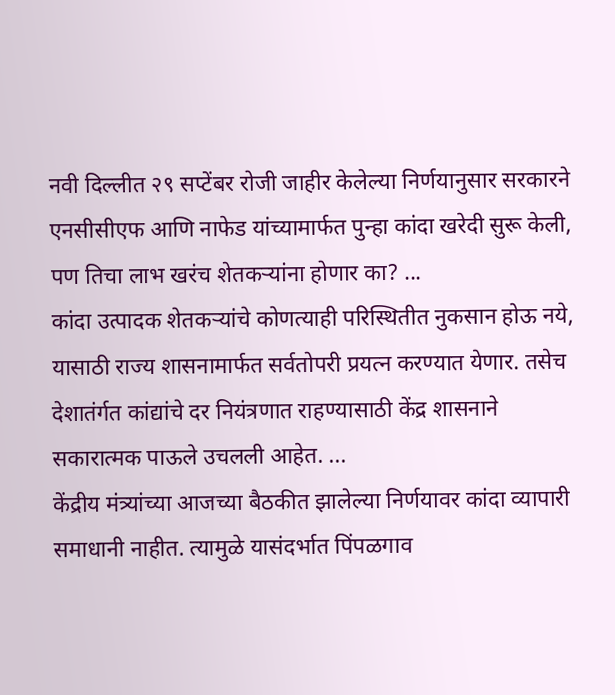नवी दिल्लीत २९ सप्टेंबर रोजी जाहीर केलेल्या निर्णयानुसार सरकारने एनसीसीएफ आणि नाफेड यांच्यामार्फत पुन्हा कांदा खरेदी सुरू केली, पण तिचा लाभ खरंच शेतकऱ्यांना होणार का? ...
कांदा उत्पादक शेतकऱ्यांचे कोणत्याही परिस्थितीत नुकसान होऊ नये, यासाठी राज्य शासनामार्फत सर्वतोपरी प्रयत्न करण्यात येणार. तसेच देशातंर्गत कांद्यांचे दर नियंत्रणात राहण्यासाठी केंद्र शासनाने सकारात्मक पाऊले उचलली आहेत. ...
केंद्रीय मंत्र्यांच्या आजच्या बैठकीत झालेल्या निर्णयावर कांदा व्यापारी समाधानी नाहीत. त्यामुळे यासंदर्भात पिंपळगाव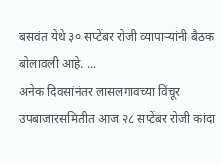बसवंत येथे ३० सप्टेंबर रोजी व्यापाऱ्यांनी बैठक बोलावली आहे. ...
अनेक दिवसांनंतर लासलगावच्या विंचूर उपबाजारसमितीत आज २८ सप्टेंबर रोजी कांदा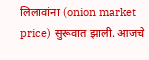लिलावांना (onion market price) सुरूवात झाली. आजचे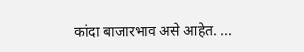कांदा बाजारभाव असे आहेत. ...